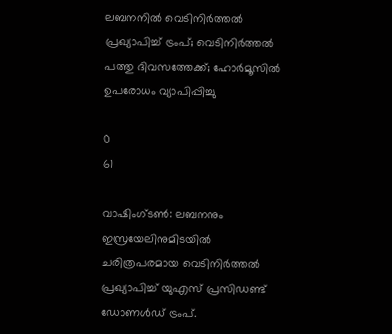ലബനനില്‍ വെടിനിര്‍ത്തല്‍ പ്രഖ്യാപിച്ച് ട്രംപ്; വെടിനിര്‍ത്തല്‍ പത്തു ദിവസത്തേക്ക്; ഹോര്‍മൂസില്‍ ഉപരോധം വ്യാപിപ്പിച്ചു

0
61

വാഷിംഗ്ടണ്‍: ലബനനും ഇസ്രയേലിനുമിടയില്‍ ചരിത്രപരമായ വെടിനിര്‍ത്തല്‍ പ്രഖ്യാപിച്ച് യുഎസ് പ്രസിഡണ്ട് ഡോണള്‍ഡ് ട്രംപ്.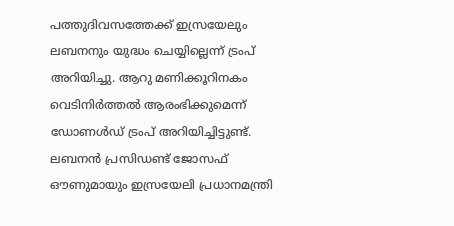പത്തുദിവസത്തേക്ക് ഇസ്രയേലും ലബനനും യുദ്ധം ചെയ്യില്ലെന്ന് ട്രംപ് അറിയിച്ചു. ആറു മണിക്കൂറിനകം വെടിനിര്‍ത്തല്‍ ആരംഭിക്കുമെന്ന് ഡോണള്‍ഡ് ട്രംപ് അറിയിച്ചിട്ടുണ്ട്. ലബനന്‍ പ്രസിഡണ്ട് ജോസഫ് ഔണുമായും ഇസ്രയേലി പ്രധാനമന്ത്രി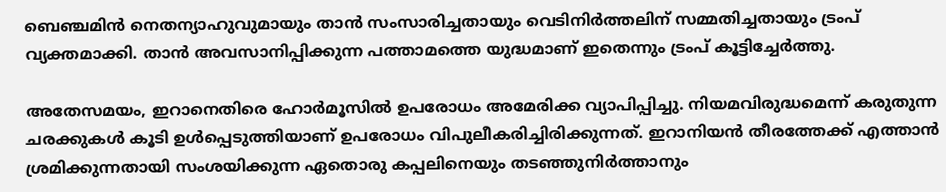ബെഞ്ചമിന്‍ നെതന്യാഹുവുമായും താന്‍ സംസാരിച്ചതായും വെടിനിര്‍ത്തലിന് സമ്മതിച്ചതായും ട്രംപ് വ്യക്തമാക്കി. താന്‍ അവസാനിപ്പിക്കുന്ന പത്താമത്തെ യുദ്ധമാണ് ഇതെന്നും ട്രംപ് കൂട്ടിച്ചേര്‍ത്തു.

അതേസമയം, ഇറാനെതിരെ ഹോര്‍മൂസില്‍ ഉപരോധം അമേരിക്ക വ്യാപിപ്പിച്ചു. നിയമവിരുദ്ധമെന്ന് കരുതുന്ന ചരക്കുകള്‍ കൂടി ഉള്‍പ്പെടുത്തിയാണ് ഉപരോധം വിപുലീകരിച്ചിരിക്കുന്നത്. ഇറാനിയന്‍ തീരത്തേക്ക് എത്താന്‍ ശ്രമിക്കുന്നതായി സംശയിക്കുന്ന ഏതൊരു കപ്പലിനെയും തടഞ്ഞുനിര്‍ത്താനും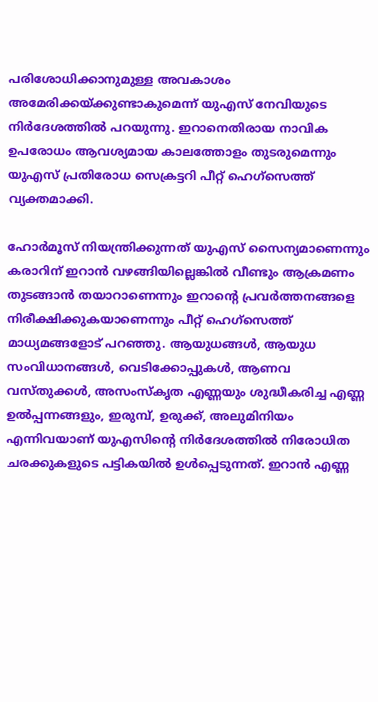പരിശോധിക്കാനുമുള്ള അവകാശം അമേരിക്കയ്ക്കുണ്ടാകുമെന്ന് യുഎസ് നേവിയുടെ നിര്‍ദേശത്തില്‍ പറയുന്നു. ഇറാനെതിരായ നാവിക ഉപരോധം ആവശ്യമായ കാലത്തോളം തുടരുമെന്നും യുഎസ് പ്രതിരോധ സെക്രട്ടറി പീറ്റ് ഹെഗ്‌സെത്ത് വ്യക്തമാക്കി.

ഹോര്‍മൂസ് നിയന്ത്രിക്കുന്നത് യുഎസ് സൈന്യമാണെന്നും കരാറിന് ഇറാന്‍ വഴങ്ങിയില്ലെങ്കില്‍ വീണ്ടും ആക്രമണം തുടങ്ങാന്‍ തയാറാണെന്നും ഇറാന്റെ പ്രവര്‍ത്തനങ്ങളെ നിരീക്ഷിക്കുകയാണെന്നും പീറ്റ് ഹെഗ്‌സെത്ത് മാധ്യമങ്ങളോട് പറഞ്ഞു. ആയുധങ്ങള്‍, ആയുധ സംവിധാനങ്ങള്‍, വെടിക്കോപ്പുകള്‍, ആണവ വസ്തുക്കള്‍, അസംസ്‌കൃത എണ്ണയും ശുദ്ധീകരിച്ച എണ്ണ ഉല്‍പ്പന്നങ്ങളും, ഇരുമ്പ്, ഉരുക്ക്, അലുമിനിയം എന്നിവയാണ് യുഎസിന്റെ നിര്‍ദേശത്തില്‍ നിരോധിത ചരക്കുകളുടെ പട്ടികയില്‍ ഉള്‍പ്പെടുന്നത്. ഇറാന്‍ എണ്ണ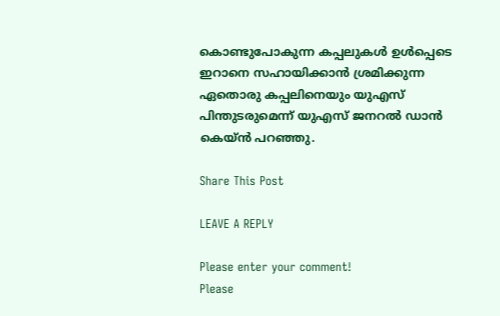കൊണ്ടുപോകുന്ന കപ്പലുകള്‍ ഉള്‍പ്പെടെ ഇറാനെ സഹായിക്കാന്‍ ശ്രമിക്കുന്ന ഏതൊരു കപ്പലിനെയും യുഎസ് പിന്തുടരുമെന്ന് യുഎസ് ജനറല്‍ ഡാന്‍ കെയ്ന്‍ പറഞ്ഞു.

Share This Post

LEAVE A REPLY

Please enter your comment!
Please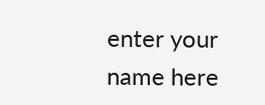enter your name here